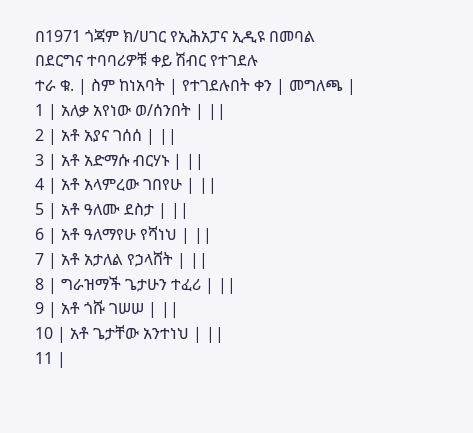በ1971 ጎጃም ክ/ሀገር የኢሕአፓና ኢዲዩ በመባል
በደርግና ተባባሪዎቹ ቀይ ሽብር የተገደሉ
ተራ ቁ. | ስም ከነአባት | የተገደሉበት ቀን | መግለጫ |
1 | አለቃ አየነው ወ/ሰንበት | ||
2 | አቶ አያና ገሰሰ | ||
3 | አቶ አድማሱ ብርሃኑ | ||
4 | አቶ አላምረው ገበየሁ | ||
5 | አቶ ዓለሙ ደስታ | ||
6 | አቶ ዓለማየሁ የሻነህ | ||
7 | አቶ አታለል የኃላሸት | ||
8 | ግራዝማች ጌታሁን ተፈሪ | ||
9 | አቶ ጎሹ ገሠሠ | ||
10 | አቶ ጌታቸው አንተነህ | ||
11 |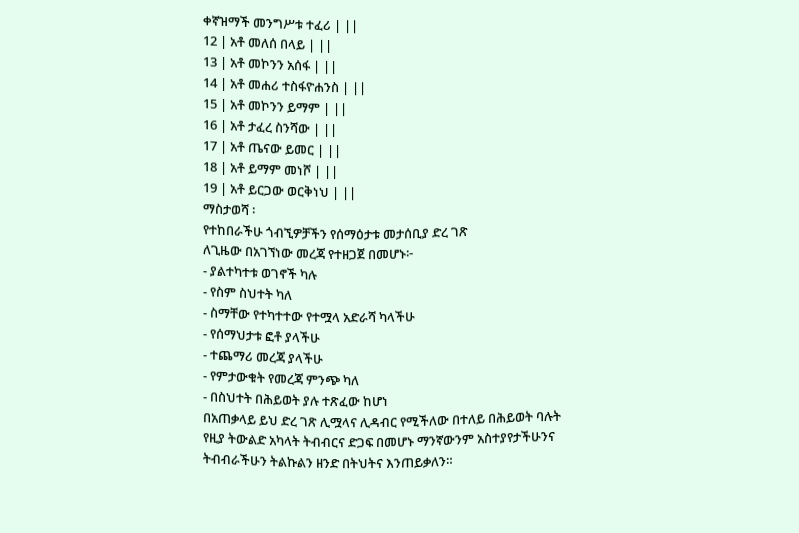ቀኛዝማች መንግሥቱ ተፈሪ | ||
12 | አቶ መለሰ በላይ | ||
13 | አቶ መኮንን አሰፋ | ||
14 | አቶ መሐሪ ተስፋዮሐንስ | ||
15 | አቶ መኮንን ይማም | ||
16 | አቶ ታፈረ ስንሻው | ||
17 | አቶ ጤናው ይመር | ||
18 | አቶ ይማም መነሾ | ||
19 | አቶ ይርጋው ወርቅነህ | ||
ማስታወሻ ፡
የተከበራችሁ ጎብኚዎቻችን የሰማዕታቱ መታሰቢያ ድረ ገጽ
ለጊዜው በአገኘነው መረጃ የተዘጋጀ በመሆኑ፦
- ያልተካተቱ ወገኖች ካሉ
- የስም ስህተት ካለ
- ስማቸው የተካተተው የተሟላ አድራሻ ካላችሁ
- የሰማህታቱ ፎቶ ያላችሁ
- ተጨማሪ መረጃ ያላችሁ
- የምታውቁት የመረጃ ምንጭ ካለ
- በስህተት በሕይወት ያሉ ተጽፈው ከሆነ
በአጠቃላይ ይህ ድረ ገጽ ሊሟላና ሊዳብር የሚችለው በተለይ በሕይወት ባሉት
የዚያ ትውልድ አካላት ትብብርና ድጋፍ በመሆኑ ማንኛውንም አስተያየታችሁንና
ትብብራችሁን ትልኩልን ዘንድ በትህትና እንጠይቃለን።